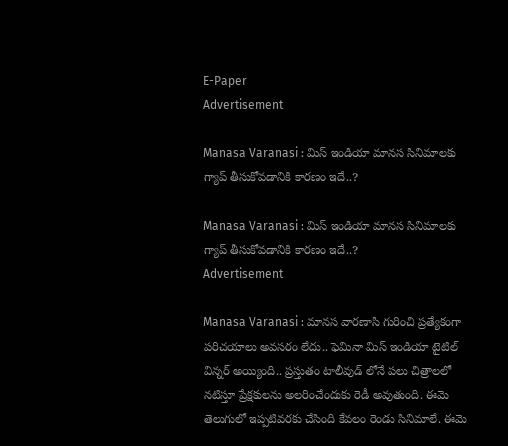E-Paper
Advertisement

Manasa Varanasi : మిస్ ఇండియా మానస సినిమాలకు గ్యాప్ తీసుకోవడానికి కారణం ఇదే..?

Manasa Varanasi : మిస్ ఇండియా మానస సినిమాలకు గ్యాప్ తీసుకోవడానికి కారణం ఇదే..?
Advertisement

Manasa Varanasi : మానస వారణాసి గురించి ప్రత్యేకంగా పరిచయాలు అవసరం లేదు.. ఫెమినా మిస్‌ ఇండియా టైటిల్‌ విన్నర్‌ అయ్యింది.. ప్రస్తుతం టాలీవుడ్ లోనే పలు చిత్రాలలో నటిస్తూ ప్రేక్షకులను అలరించేందుకు రెడీ అవుతుంది. ఈమె తెలుగులో ఇప్పటివరకు చేసింది కేవలం రెండు సినిమాలే. ఈమె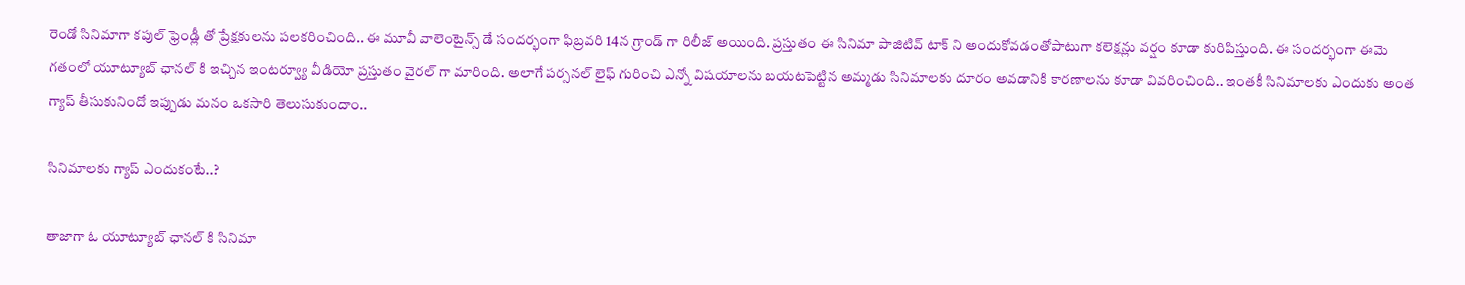రెండో సినిమాగా కపుల్ ఫ్రెండ్లీ తో ప్రేక్షకులను పలకరించింది.. ఈ మూవీ వాలెంటైన్స్ డే సందర్భంగా ఫిబ్రవరి 14న గ్రాండ్ గా రిలీజ్ అయింది. ప్రస్తుతం ఈ సినిమా పాజిటివ్ టాక్ ని అందుకోవడంతోపాటుగా కలెక్షన్లు వర్షం కూడా కురిపిస్తుంది. ఈ సందర్భంగా ఈమె గతంలో యూట్యూబ్ ఛానల్ కి ఇచ్చిన ఇంటర్వ్యూ వీడియో ప్రస్తుతం వైరల్ గా మారింది. అలాగే పర్సనల్ లైఫ్ గురించి ఎన్నో విషయాలను బయటపెట్టిన అమ్మడు సినిమాలకు దూరం అవడానికి కారణాలను కూడా వివరించింది.. ఇంతకీ సినిమాలకు ఎందుకు అంత గ్యాప్ తీసుకునిందో ఇప్పుడు మనం ఒకసారి తెలుసుకుందాం..

సినిమాలకు గ్యాప్ ఎందుకంటే..?

తాజాగా ఓ యూట్యూబ్ ఛానల్ కి సినిమా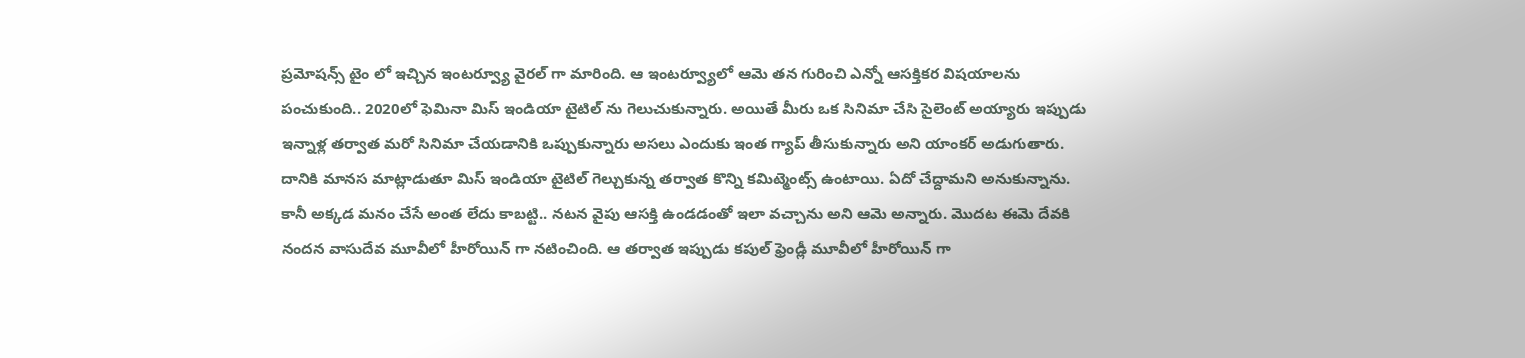ప్రమోషన్స్ టైం లో ఇచ్చిన ఇంటర్వ్యూ వైరల్ గా మారింది. ఆ ఇంటర్వ్యూలో ఆమె తన గురించి ఎన్నో ఆసక్తికర విషయాలను పంచుకుంది.. 2020లో ఫెమినా మిస్‌ ఇండియా టైటిల్‌ ను గెలుచుకున్నారు. అయితే మీరు ఒక సినిమా చేసి సైలెంట్ అయ్యారు ఇప్పుడు ఇన్నాళ్ల తర్వాత మరో సినిమా చేయడానికి ఒప్పుకున్నారు అసలు ఎందుకు ఇంత గ్యాప్ తీసుకున్నారు అని యాంకర్ అడుగుతారు. దానికి మానస మాట్లాడుతూ మిస్ ఇండియా టైటిల్ గెల్చుకున్న తర్వాత కొన్ని కమిట్మెంట్స్ ఉంటాయి. ఏదో చేద్దామని అనుకున్నాను. కానీ అక్కడ మనం చేసే అంత లేదు కాబట్టి.. నటన వైపు ఆసక్తి ఉండడంతో ఇలా వచ్చాను అని ఆమె అన్నారు. మొదట ఈమె దేవకి నందన వాసుదేవ మూవీలో హీరోయిన్ గా నటించింది. ఆ తర్వాత ఇప్పుడు కపుల్ ఫ్రెండ్లీ మూవీలో హీరోయిన్ గా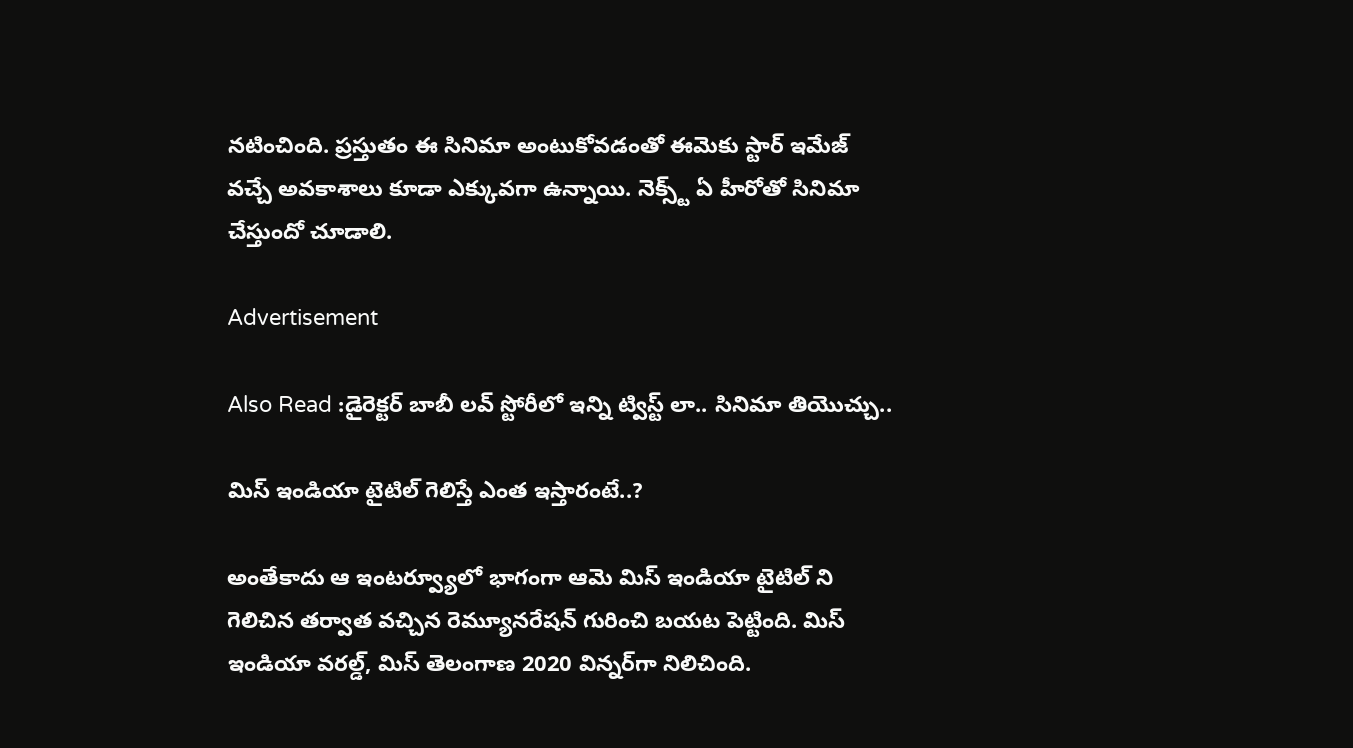నటించింది. ప్రస్తుతం ఈ సినిమా అంటుకోవడంతో ఈమెకు స్టార్ ఇమేజ్ వచ్చే అవకాశాలు కూడా ఎక్కువగా ఉన్నాయి. నెక్స్ట్ ఏ హీరోతో సినిమా చేస్తుందో చూడాలి.

Advertisement

Also Read :డైరెక్టర్ బాబీ లవ్ స్టోరీలో ఇన్ని ట్విస్ట్ లా.. సినిమా తియొచ్చు..

మిస్ ఇండియా టైటిల్ గెలిస్తే ఎంత ఇస్తారంటే..?

అంతేకాదు ఆ ఇంటర్వ్యూలో భాగంగా ఆమె మిస్ ఇండియా టైటిల్ ని గెలిచిన తర్వాత వచ్చిన రెమ్యూనరేషన్ గురించి బయట పెట్టింది. మిస్‌ ఇండియా వరల్డ్, మిస్‌ తెలంగాణ 2020 విన్నర్‌గా నిలిచింది.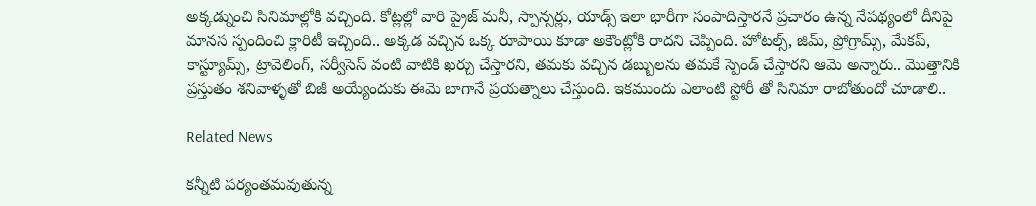అక్కడ్నుంచి సినిమాల్లోకి వచ్చింది. కోట్లల్లో వారి ప్రైజ్‌ మనీ, స్పాన్సర్లు, యాడ్స్ ఇలా భారీగా సంపాదిస్తారనే ప్రచారం ఉన్న నేపథ్యంలో దీనిపై మానస స్పందించి క్లారిటీ ఇచ్చింది.. అక్కడ వచ్చిన ఒక్క రూపాయి కూడా అకౌంట్లోకి రాదని చెప్పింది. హోటల్స్, జిమ్‌, ప్రోగ్రామ్స్, మేకప్‌, కాస్ట్యూమ్స్, ట్రావెలింగ్‌, సర్వీసెస్‌ వంటి వాటికి ఖర్చు చేస్తారని, తమకు వచ్చిన డబ్బులను తమకే స్పెండ్‌ చేస్తారని ఆమె అన్నారు.. మొత్తానికి ప్రస్తుతం శనివాళ్ళతో బిజీ అయ్యేందుకు ఈమె బాగానే ప్రయత్నాలు చేస్తుంది. ఇకముందు ఎలాంటి స్టోరీ తో సినిమా రాబోతుందో చూడాలి..

Related News

కన్నీటి పర్యంతమవుతున్న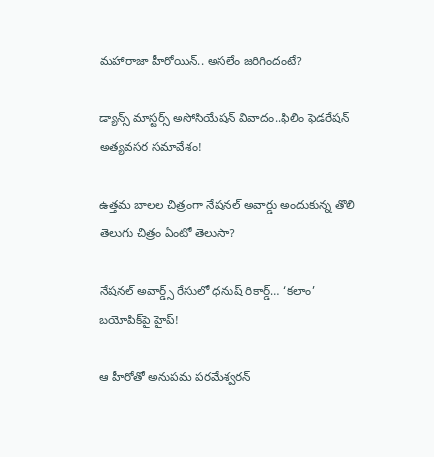మహారాజా హీరోయిన్.. అసలేం జరిగిందంటే?

డ్యాన్స్ మాస్టర్స్ అసోసియేషన్ వివాదం..ఫిలిం ఫెడరేషన్ అత్యవసర సమావేశం!

ఉత్తమ బాలల చిత్రంగా నేషనల్ అవార్డు అందుకున్న తొలి తెలుగు చిత్రం ఏంటో తెలుసా?

నేషనల్ అవార్డ్స్ రేసులో ధనుష్ రికార్డ్… ‘కలాం’ బయోపిక్‌పై హైప్!

ఆ హీరోతో అనుపమ పరమేశ్వరన్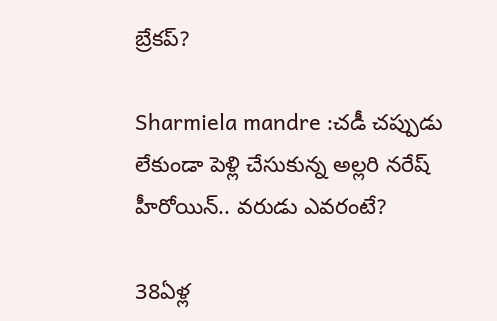బ్రేకప్?

Sharmiela mandre :చడీ చప్పుడు లేకుండా పెళ్లి చేసుకున్న అల్లరి నరేష్ హీరోయిన్.. వరుడు ఎవరంటే?

38ఏళ్ల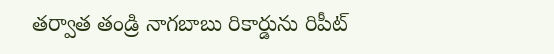తర్వాత తండ్రి నాగబాబు రికార్డును రిపీట్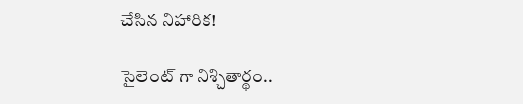చేసిన నిహారిక!

సైలెంట్ గా నిశ్చితార్థం..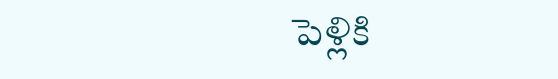పెళ్లికి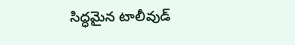సిద్ధమైన టాలీవుడ్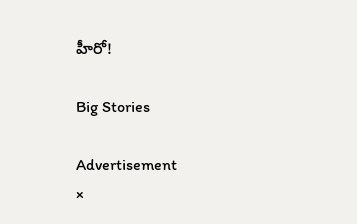హీరో!

Big Stories

Advertisement
×